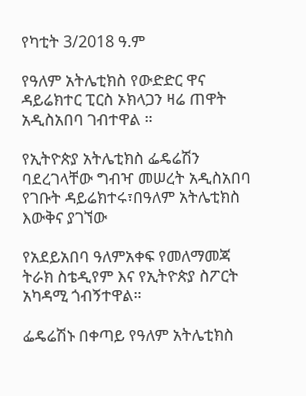የካቲት 3/2018 ዓ.ም

የዓለም አትሌቲክስ የውድድር ዋና ዳይሬክተር ፒርስ ኦክላጋን ዛሬ ጠዋት አዲስአበባ ገብተዋል ።

የኢትዮጵያ አትሌቲክስ ፌዴሬሽን ባደረገላቸው ግብዣ መሠረት አዲስአበባ የገቡት ዳይሬክተሩ፣በዓለም አትሌቲክስ እውቅና ያገኘው

የአደይአበባ ዓለምአቀፍ የመለማመጃ ትራክ ስቴዲየም እና የኢትዮጵያ ስፖርት አካዳሚ ጎብኝተዋል።

ፌዴሬሽኑ በቀጣይ የዓለም አትሌቲክስ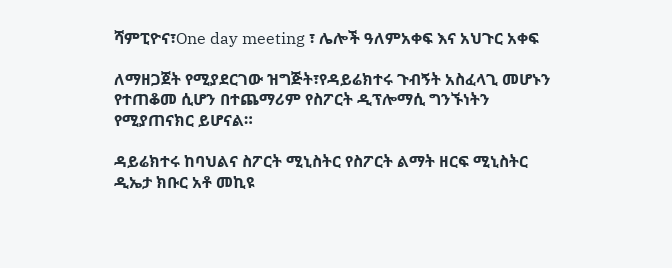ሻምፒዮና፣One day meeting ፣ ሌሎች ዓለምአቀፍ እና አህጉር አቀፍ

ለማዘጋጀት የሚያደርገው ዝግጅት፣የዳይሬክተሩ ጉብኝት አስፈላጊ መሆኑን የተጠቆመ ሲሆን በተጨማሪም የስፖርት ዲፕሎማሲ ግንኙነትን የሚያጠናክር ይሆናል።

ዳይሬክተሩ ከባህልና ስፖርት ሚኒስትር የስፖርት ልማት ዘርፍ ሚኒስትር ዲኤታ ክቡር አቶ መኪዩ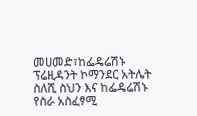መሀመድ፣ከፌዴሬሽኑ ፕሬዚዳንት ኮማንደር አትሌት ስለሺ ስህን እና ከፌዴሬሽኑ የስራ አስፈፃሚ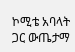ኮሚቴ አባላት ጋር ውጤታማ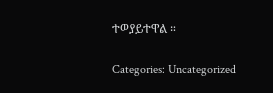ተወያይተዋል ።

Categories: Uncategorized